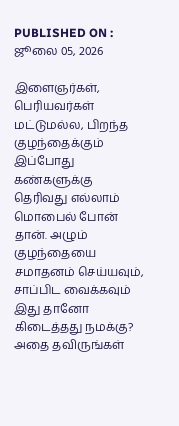PUBLISHED ON : ஜூலை 05, 2026

இளைஞர்கள், பெரியவர்கள் மட்டுமல்ல, பிறந்த குழந்தைக்கும் இப்போது கண்களுக்கு தெரிவது எல்லாம் மொபைல் போன் தான். அழும் குழந்தையை சமாதனம் செய்யவும், சாப்பிட வைக்கவும் இது தானோ கிடைத்தது நமக்கு? அதை தவிருங்கள்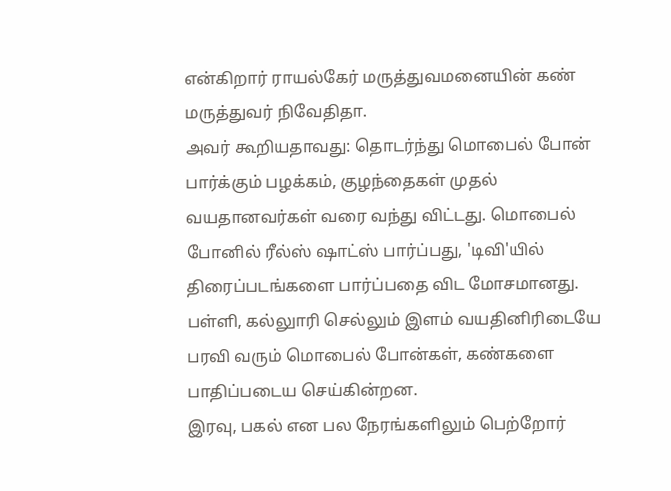என்கிறார் ராயல்கேர் மருத்துவமனையின் கண் மருத்துவர் நிவேதிதா.
அவர் கூறியதாவது: தொடர்ந்து மொபைல் போன் பார்க்கும் பழக்கம், குழந்தைகள் முதல் வயதானவர்கள் வரை வந்து விட்டது. மொபைல் போனில் ரீல்ஸ் ஷாட்ஸ் பார்ப்பது, 'டிவி'யில் திரைப்படங்களை பார்ப்பதை விட மோசமானது. பள்ளி, கல்லுாரி செல்லும் இளம் வயதினிரிடையே பரவி வரும் மொபைல் போன்கள், கண்களை பாதிப்படைய செய்கின்றன.
இரவு, பகல் என பல நேரங்களிலும் பெற்றோர்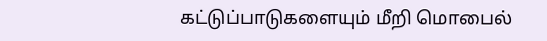கட்டுப்பாடுகளையும் மீறி மொபைல்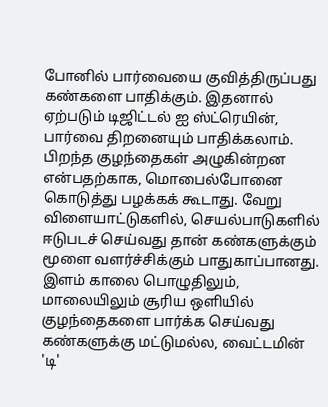போனில் பார்வையை குவித்திருப்பது கண்களை பாதிக்கும். இதனால் ஏற்படும் டிஜிட்டல் ஐ ஸ்ட்ரெயின், பார்வை திறனையும் பாதிக்கலாம்.
பிறந்த குழந்தைகள் அழுகின்றன என்பதற்காக, மொபைல்போனை கொடுத்து பழக்கக் கூடாது. வேறு விளையாட்டுகளில், செயல்பாடுகளில் ஈடுபடச் செய்வது தான் கண்களுக்கும் மூளை வளர்ச்சிக்கும் பாதுகாப்பானது.
இளம் காலை பொழுதிலும், மாலையிலும் சூரிய ஒளியில் குழந்தைகளை பார்க்க செய்வது கண்களுக்கு மட்டுமல்ல, வைட்டமின் 'டி'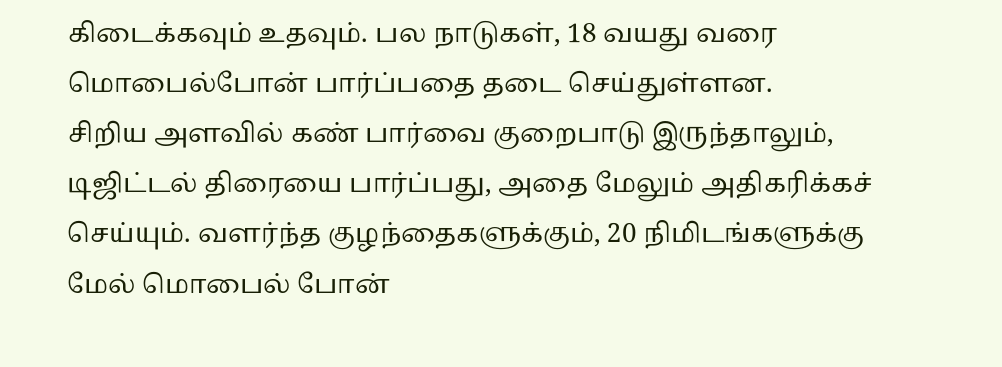கிடைக்கவும் உதவும். பல நாடுகள், 18 வயது வரை மொபைல்போன் பார்ப்பதை தடை செய்துள்ளன.
சிறிய அளவில் கண் பார்வை குறைபாடு இருந்தாலும், டிஜிட்டல் திரையை பார்ப்பது, அதை மேலும் அதிகரிக்கச் செய்யும். வளர்ந்த குழந்தைகளுக்கும், 20 நிமிடங்களுக்கு மேல் மொபைல் போன்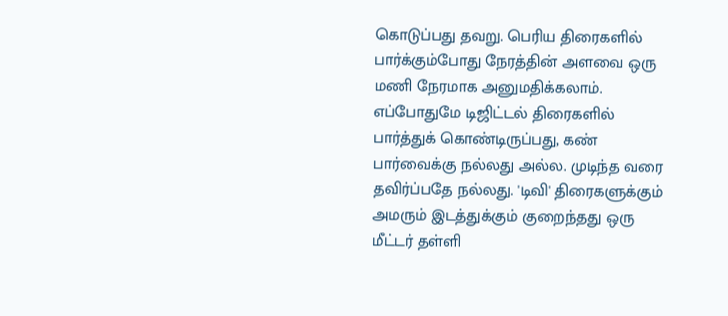கொடுப்பது தவறு. பெரிய திரைகளில் பார்க்கும்போது நேரத்தின் அளவை ஒரு மணி நேரமாக அனுமதிக்கலாம்.
எப்போதுமே டிஜிட்டல் திரைகளில் பார்த்துக் கொண்டிருப்பது, கண் பார்வைக்கு நல்லது அல்ல. முடிந்த வரை தவிர்ப்பதே நல்லது. 'டிவி' திரைகளுக்கும் அமரும் இடத்துக்கும் குறைந்தது ஒரு மீட்டர் தள்ளி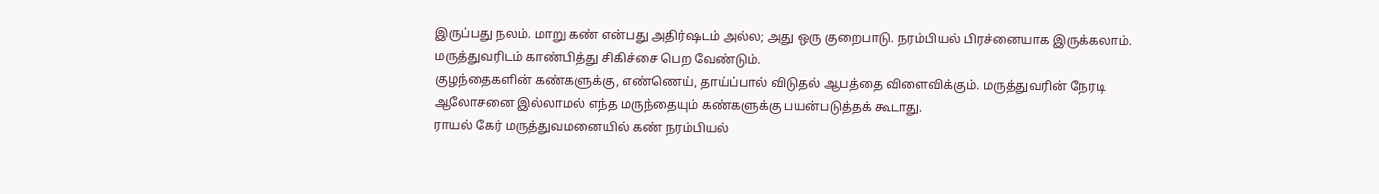இருப்பது நலம். மாறு கண் என்பது அதிர்ஷடம் அல்ல; அது ஒரு குறைபாடு. நரம்பியல் பிரச்னையாக இருக்கலாம். மருத்துவரிடம் காண்பித்து சிகிச்சை பெற வேண்டும்.
குழந்தைகளின் கண்களுக்கு, எண்ணெய், தாய்ப்பால் விடுதல் ஆபத்தை விளைவிக்கும். மருத்துவரின் நேரடி ஆலோசனை இல்லாமல் எந்த மருந்தையும் கண்களுக்கு பயன்படுத்தக் கூடாது.
ராயல் கேர் மருத்துவமனையில் கண் நரம்பியல்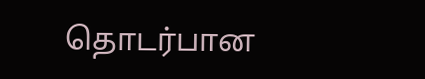தொடர்பான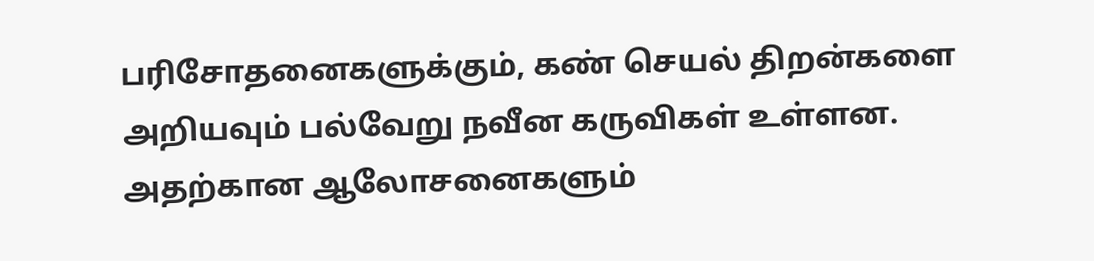பரிசோதனைகளுக்கும், கண் செயல் திறன்களை அறியவும் பல்வேறு நவீன கருவிகள் உள்ளன. அதற்கான ஆலோசனைகளும்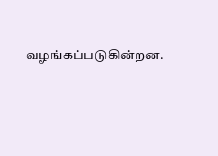வழங்கப்படுகின்றன.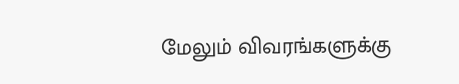மேலும் விவரங்களுக்கு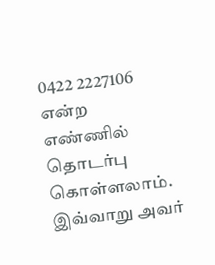0422 2227106 என்ற எண்ணில் தொடர்பு கொள்ளலாம். இவ்வாறு அவர்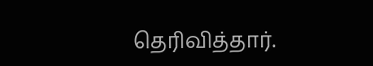தெரிவித்தார்.